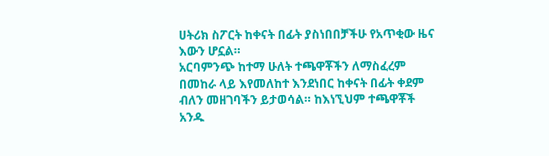ሀትሪክ ስፖርት ከቀናት በፊት ያስነበበቻችሁ የአጥቂው ዜና እውን ሆኗል።
አርባምንጭ ከተማ ሁለት ተጫዋቾችን ለማስፈረም በመከራ ላይ እየመለከተ እንደነበር ከቀናት በፊት ቀደም ብለን መዘገባችን ይታወሳል። ከእነኚህም ተጫዋቾች አንዱ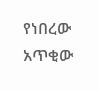የነበረው አጥቂው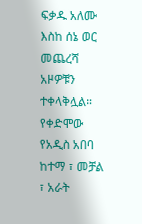ፍቃዱ አለሙ እስከ ሰኔ ወር መጨረሻ አዞዎቹን ተቀላቅሏል።
የቀድሞው የአዲስ አበባ ከተማ ፣ መቻል ፣ አራት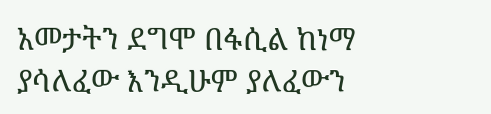አመታትን ደግሞ በፋሲል ከነማ ያሳለፈው እንዲሁም ያለፈውን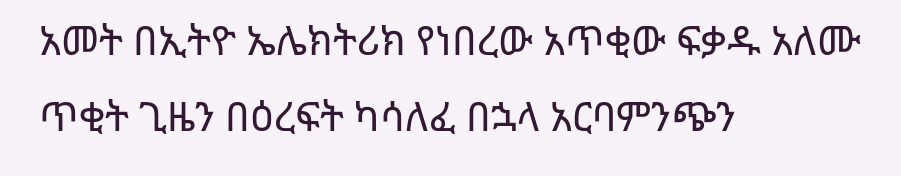አመት በኢትዮ ኤሌክትሪክ የነበረው አጥቂው ፍቃዱ አለሙ ጥቂት ጊዜን በዕረፍት ካሳለፈ በኋላ አርባምንጭን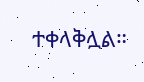ተቀላቅሏል።